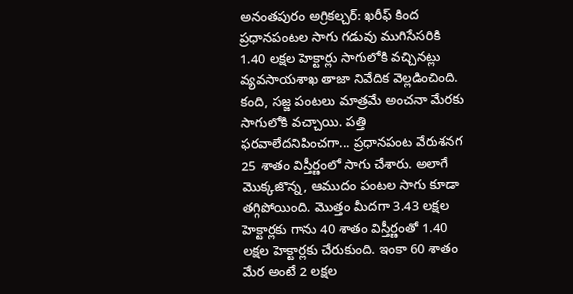అనంతపురం అగ్రికల్చర్: ఖరీఫ్ కింద ప్రధానపంటల సాగు గడువు ముగిసేసరికి 1.40 లక్షల హెక్టార్లు సాగులోకి వచ్చినట్లు వ్యవసాయశాఖ తాజా నివేదిక వెల్లడించింది. కంది, సజ్జ పంటలు మాత్రమే అంచనా మేరకు సాగులోకి వచ్చాయి. పత్తి ఫరవాలేదనిపించగా... ప్రధానపంట వేరుశనగ 25 శాతం విస్తీర్ణంలో సాగు చేశారు. అలాగే మొక్కజొన్న, ఆముదం పంటల సాగు కూడా తగ్గిపోయింది. మొత్తం మీదగా 3.43 లక్షల హెక్టార్లకు గాను 40 శాతం విస్తీర్ణంతో 1.40 లక్షల హెక్టార్లకు చేరుకుంది. ఇంకా 60 శాతం మేర అంటే 2 లక్షల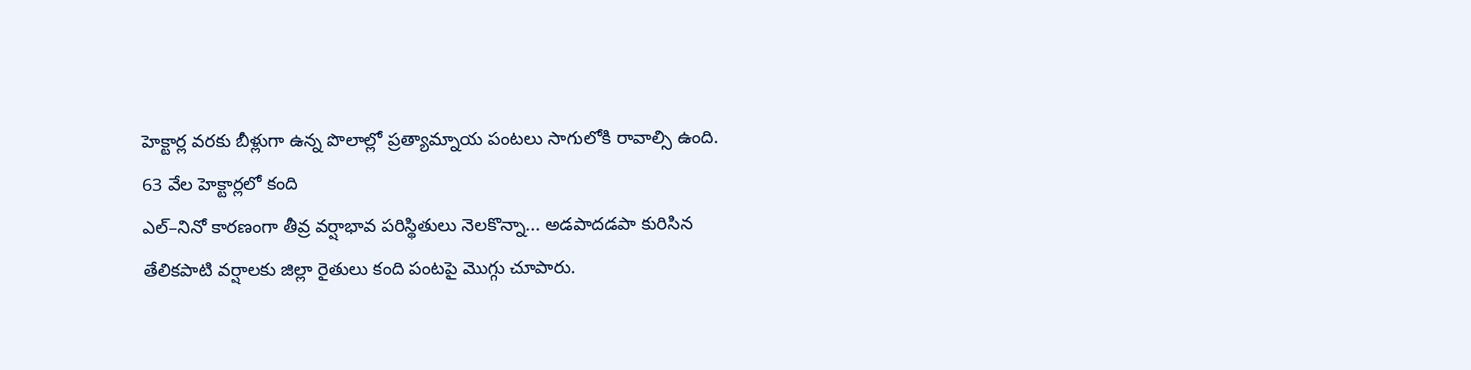హెక్టార్ల వరకు బీళ్లుగా ఉన్న పొలాల్లో ప్రత్యామ్నాయ పంటలు సాగులోకి రావాల్సి ఉంది.
63 వేల హెక్టార్లలో కంది
ఎల్–నినో కారణంగా తీవ్ర వర్షాభావ పరిస్థితులు నెలకొన్నా... అడపాదడపా కురిసిన తేలికపాటి వర్షాలకు జిల్లా రైతులు కంది పంటపై మొగ్గు చూపారు.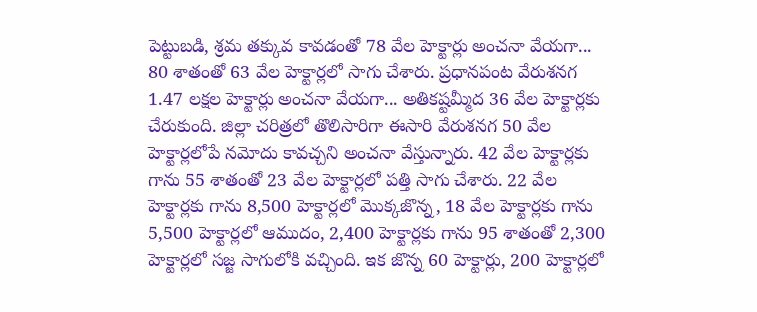పెట్టుబడి, శ్రమ తక్కువ కావడంతో 78 వేల హెక్టార్లు అంచనా వేయగా... 80 శాతంతో 63 వేల హెక్టార్లలో సాగు చేశారు. ప్రధానపంట వేరుశనగ 1.47 లక్షల హెక్టార్లు అంచనా వేయగా... అతికష్టమ్మీద 36 వేల హెక్టార్లకు చేరుకుంది. జిల్లా చరిత్రలో తొలిసారిగా ఈసారి వేరుశనగ 50 వేల హెక్టార్లలోపే నమోదు కావచ్చని అంచనా వేస్తున్నారు. 42 వేల హెక్టార్లకు గాను 55 శాతంతో 23 వేల హెక్టార్లలో పత్తి సాగు చేశారు. 22 వేల హెక్టార్లకు గాను 8,500 హెక్టార్లలో మొక్కజొన్న, 18 వేల హెక్టార్లకు గాను 5,500 హెక్టార్లలో ఆముదం, 2,400 హెక్టార్లకు గాను 95 శాతంతో 2,300 హెక్టార్లలో సజ్జ సాగులోకి వచ్చింది. ఇక జొన్న 60 హెక్టార్లు, 200 హెక్టార్లలో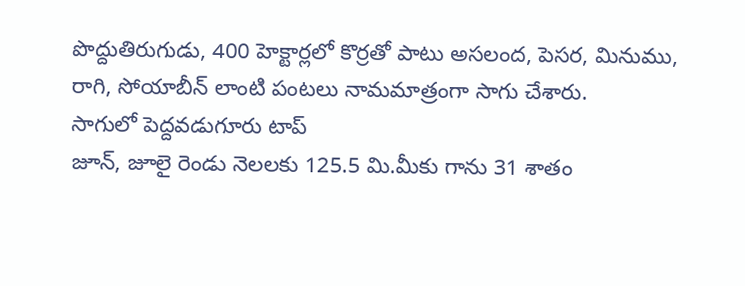పొద్దుతిరుగుడు, 400 హెక్టార్లలో కొర్రతో పాటు అసలంద, పెసర, మినుము, రాగి, సోయాబీన్ లాంటి పంటలు నామమాత్రంగా సాగు చేశారు.
సాగులో పెద్దవడుగూరు టాప్
జూన్, జూలై రెండు నెలలకు 125.5 మి.మీకు గాను 31 శాతం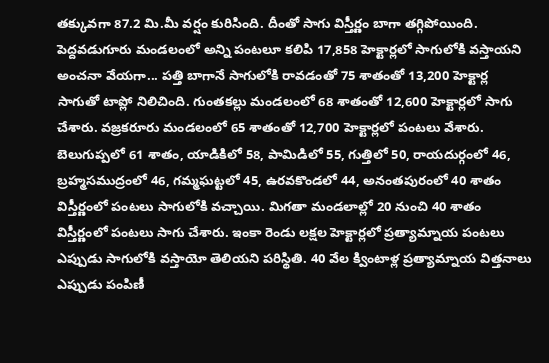తక్కువగా 87.2 మి.మీ వర్షం కురిసింది. దీంతో సాగు విస్తీర్ణం బాగా తగ్గిపోయింది. పెద్దవడుగూరు మండలంలో అన్ని పంటలూ కలిపి 17,858 హెక్టార్లలో సాగులోకి వస్తాయని అంచనా వేయగా... పత్తి బాగానే సాగులోకి రావడంతో 75 శాతంతో 13,200 హెక్టార్ల సాగుతో టాప్లో నిలిచింది. గుంతకల్లు మండలంలో 68 శాతంతో 12,600 హెక్టార్లలో సాగు చేశారు. వజ్రకరూరు మండలంలో 65 శాతంతో 12,700 హెక్టార్లలో పంటలు వేశారు. బెలుగుప్పలో 61 శాతం, యాడికిలో 58, పామిడిలో 55, గుత్తిలో 50, రాయదుర్గంలో 46, బ్రహ్మసముద్రంలో 46, గమ్మఘట్టలో 45, ఉరవకొండలో 44, అనంతపురంలో 40 శాతం విస్తీర్ణంలో పంటలు సాగులోకి వచ్చాయి. మిగతా మండలాల్లో 20 నుంచి 40 శాతం విస్తీర్ణంలో పంటలు సాగు చేశారు. ఇంకా రెండు లక్షల హెక్టార్లలో ప్రత్యామ్నాయ పంటలు ఎప్పుడు సాగులోకి వస్తాయో తెలియని పరిస్థితి. 40 వేల క్వింటాళ్ల ప్రత్యామ్నాయ విత్తనాలు ఎప్పుడు పంపిణీ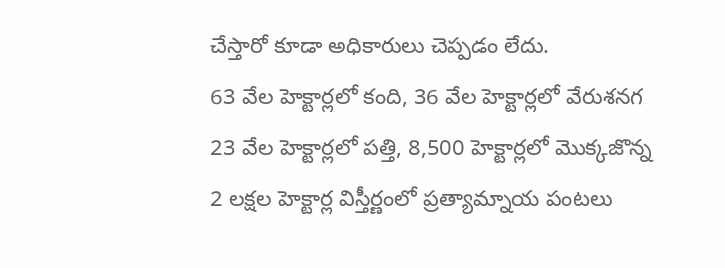చేస్తారో కూడా అధికారులు చెప్పడం లేదు.
63 వేల హెక్టార్లలో కంది, 36 వేల హెక్టార్లలో వేరుశనగ
23 వేల హెక్టార్లలో పత్తి, 8,500 హెక్టార్లలో మొక్కజొన్న
2 లక్షల హెక్టార్ల విస్తీర్ణంలో ప్రత్యామ్నాయ పంటలు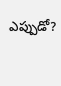ఎప్పుడో?